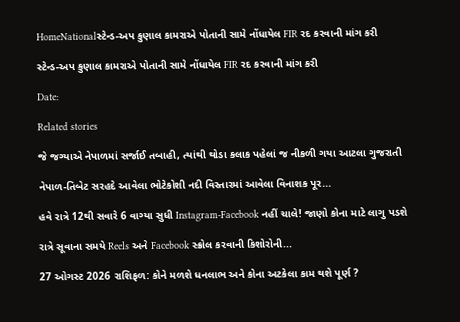HomeNationalસ્ટેન્ડ-અપ કુણાલ કામરાએ પોતાની સામે નોંધાયેલ FIR રદ કરવાની માંગ કરી

સ્ટેન્ડ-અપ કુણાલ કામરાએ પોતાની સામે નોંધાયેલ FIR રદ કરવાની માંગ કરી

Date:

Related stories

જે જગ્યાએ નેપાળમાં સર્જાઈ તબાહી, ત્યાંથી થોડા કલાક પહેલાં જ નીકળી ગયા આટલા ગુજરાતી

નેપાળ-તિબેટ સરહદે આવેલા ભોટેકોશી નદી વિસ્તારમાં આવેલા વિનાશક પૂર...

હવે રાત્રે 12થી સવારે 6 વાગ્યા સુધી Instagram-Facebook નહીં ચાલે! જાણો કોના માટે લાગુ પડશે

રાત્રે સૂવાના સમયે Reels અને Facebook સ્ક્રોલ કરવાની કિશોરોની...

27 ઓગસ્ટ 2026 રાશિફળ: કોને મળશે ધનલાભ અને કોના અટકેલા કામ થશે પૂર્ણ ?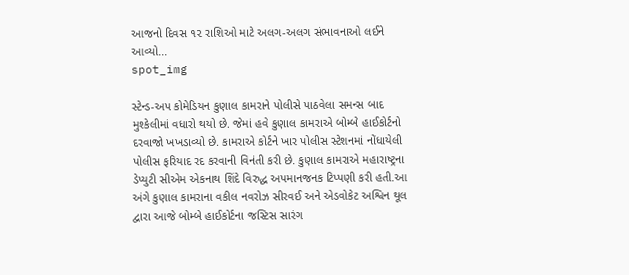આજનો દિવસ ૧૨ રાશિઓ માટે અલગ-અલગ સંભાવનાઓ લઈને આવ્યો...
spot_img

સ્ટેન્ડ-અપ કોમેડિયન કુણાલ કામરાને પોલીસે પાઠવેલા સમન્સ બાદ મુશ્કેલીમાં વધારો થયો છે. જેમાં હવે કુણાલ કામરાએ બોમ્બે હાઈકોર્ટનો દરવાજો ખખડાવ્યો છે. કામરાએ કોર્ટને ખાર પોલીસ સ્ટેશનમાં નોંધાયેલી પોલીસ ફરિયાદ રદ કરવાની વિનંતી કરી છે. કુણાલ કામરાએ મહારાષ્ટ્રના ડેપ્યુટી સીએમ એકનાથ શિંદે વિરુદ્ધ અપમાનજનક ટિપ્પણી કરી હતી.આ અંગે કુણાલ કામરાના વકીલ નવરોઝ સીરવઈ અને એડવોકેટ અશ્વિન થૂલ દ્વારા આજે બોમ્બે હાઈકોર્ટના જસ્ટિસ સારંગ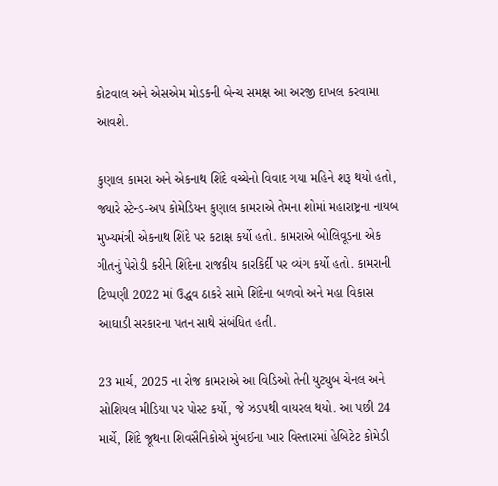કોટવાલ અને એસએમ મોડકની બેન્ચ સમક્ષ આ અરજી દાખલ કરવામા આવશે.

કુણાલ કામરા અને એકનાથ શિંદે વચ્ચેનો વિવાદ ગયા મહિને શરૂ થયો હતો, જ્યારે સ્ટેન્ડ-અપ કોમેડિયન કુણાલ કામરાએ તેમના શોમાં મહારાષ્ટ્રના નાયબ મુખ્યમંત્રી એકનાથ શિંદે પર કટાક્ષ કર્યો હતો. કામરાએ બોલિવૂડના એક ગીતનું પેરોડી કરીને શિંદેના રાજકીય કારકિર્દી પર વ્યંગ કર્યો હતો. કામરાની ટિપ્પણી 2022 માં ઉદ્ધવ ઠાકરે સામે શિંદેના બળવો અને મહા વિકાસ આઘાડી સરકારના પતન સાથે સંબંધિત હતી.

23 માર્ચ, 2025 ના રોજ કામરાએ આ વિડિઓ તેની યુટ્યુબ ચેનલ અને સોશિયલ મીડિયા પર પોસ્ટ કર્યો, જે ઝડપથી વાયરલ થયો. આ પછી 24 માર્ચે, શિંદે જૂથના શિવસૈનિકોએ મુંબઈના ખાર વિસ્તારમાં હેબિટેટ કોમેડી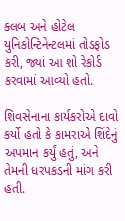ક્લબ અને હોટેલ યુનિકોન્ટિનેન્ટલમાં તોડફોડ કરી, જ્યાં આ શો રેકોર્ડ કરવામાં આવ્યો હતો.

શિવસેનાના કાર્યકરોએ દાવો કર્યો હતો કે કામરાએ શિંદેનું અપમાન કર્યું હતું, અને તેમની ધરપકડની માંગ કરી હતી.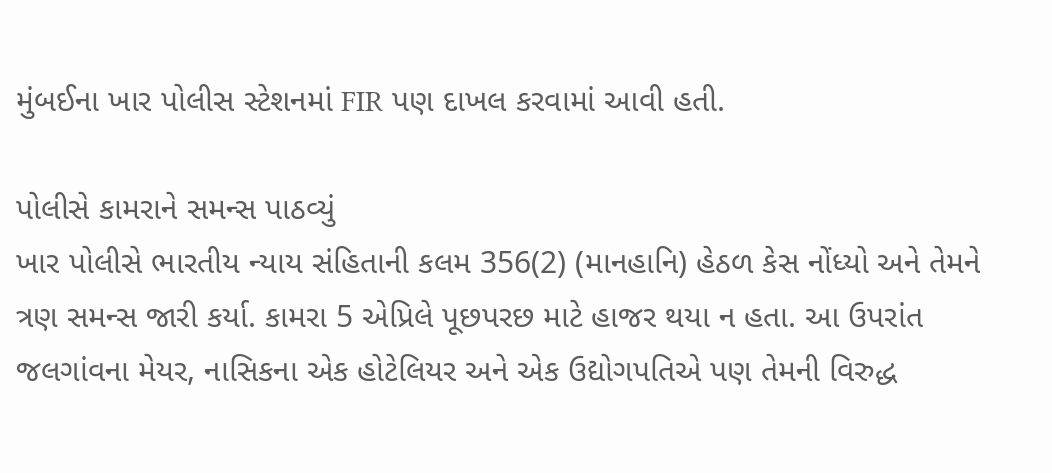મુંબઈના ખાર પોલીસ સ્ટેશનમાં FIR પણ દાખલ કરવામાં આવી હતી.

પોલીસે કામરાને સમન્સ પાઠવ્યું
ખાર પોલીસે ભારતીય ન્યાય સંહિતાની કલમ 356(2) (માનહાનિ) હેઠળ કેસ નોંધ્યો અને તેમને ત્રણ સમન્સ જારી કર્યા. કામરા 5 એપ્રિલે પૂછપરછ માટે હાજર થયા ન હતા. આ ઉપરાંત જલગાંવના મેયર, નાસિકના એક હોટેલિયર અને એક ઉદ્યોગપતિએ પણ તેમની વિરુદ્ધ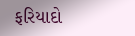ફરિયાદો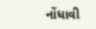નોંધાવી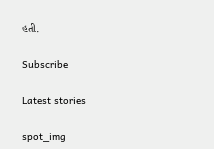હતી.

Subscribe

Latest stories

spot_img